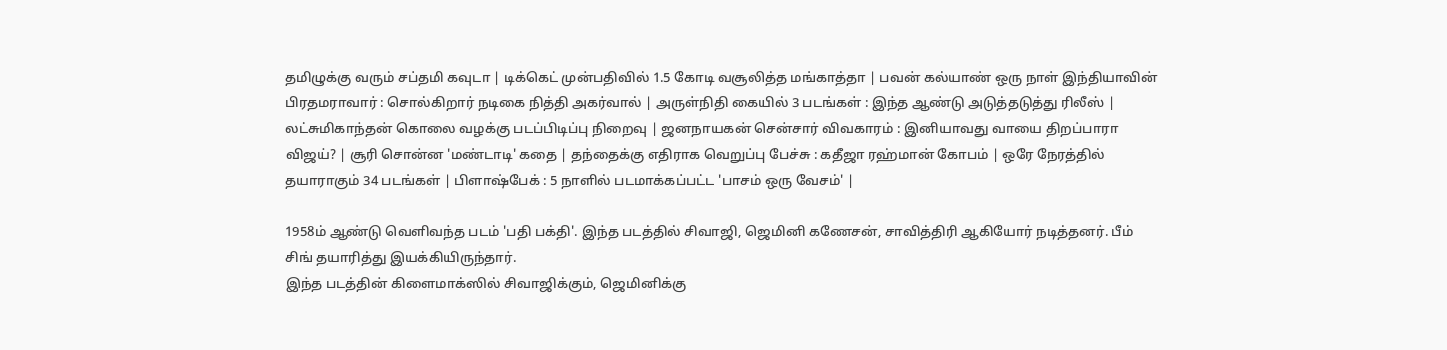தமிழுக்கு வரும் சப்தமி கவுடா | டிக்கெட் முன்பதிவில் 1.5 கோடி வசூலித்த மங்காத்தா | பவன் கல்யாண் ஒரு நாள் இந்தியாவின் பிரதமராவார் : சொல்கிறார் நடிகை நித்தி அகர்வால் | அருள்நிதி கையில் 3 படங்கள் : இந்த ஆண்டு அடுத்தடுத்து ரிலீஸ் | லட்சுமிகாந்தன் கொலை வழக்கு படப்பிடிப்பு நிறைவு | ஜனநாயகன் சென்சார் விவகாரம் : இனியாவது வாயை திறப்பாரா விஜய்? | சூரி சொன்ன 'மண்டாடி' கதை | தந்தைக்கு எதிராக வெறுப்பு பேச்சு : கதீஜா ரஹ்மான் கோபம் | ஒரே நேரத்தில் தயாராகும் 34 படங்கள் | பிளாஷ்பேக் : 5 நாளில் படமாக்கப்பட்ட 'பாசம் ஒரு வேசம்' |

1958ம் ஆண்டு வெளிவந்த படம் 'பதி பக்தி'. இந்த படத்தில் சிவாஜி, ஜெமினி கணேசன், சாவித்திரி ஆகியோர் நடித்தனர். பீம் சிங் தயாரித்து இயக்கியிருந்தார்.
இந்த படத்தின் கிளைமாக்ஸில் சிவாஜிக்கும், ஜெமினிக்கு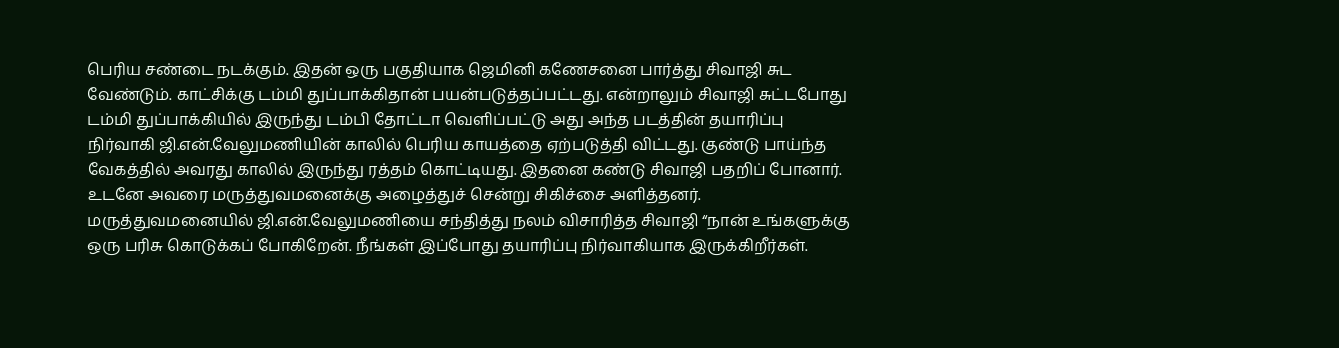பெரிய சண்டை நடக்கும். இதன் ஒரு பகுதியாக ஜெமினி கணேசனை பார்த்து சிவாஜி சுட வேண்டும். காட்சிக்கு டம்மி துப்பாக்கிதான் பயன்படுத்தப்பட்டது. என்றாலும் சிவாஜி சுட்டபோது டம்மி துப்பாக்கியில் இருந்து டம்பி தோட்டா வெளிப்பட்டு அது அந்த படத்தின் தயாரிப்பு நிர்வாகி ஜி.என்.வேலுமணியின் காலில் பெரிய காயத்தை ஏற்படுத்தி விட்டது. குண்டு பாய்ந்த வேகத்தில் அவரது காலில் இருந்து ரத்தம் கொட்டியது. இதனை கண்டு சிவாஜி பதறிப் போனார். உடனே அவரை மருத்துவமனைக்கு அழைத்துச் சென்று சிகிச்சை அளித்தனர்.
மருத்துவமனையில் ஜி.என்.வேலுமணியை சந்தித்து நலம் விசாரித்த சிவாஜி “நான் உங்களுக்கு ஒரு பரிசு கொடுக்கப் போகிறேன். நீங்கள் இப்போது தயாரிப்பு நிர்வாகியாக இருக்கிறீர்கள்.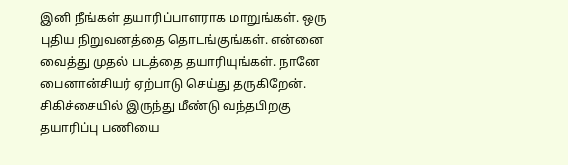இனி நீங்கள் தயாரிப்பாளராக மாறுங்கள். ஒரு புதிய நிறுவனத்தை தொடங்குங்கள். என்னை வைத்து முதல் படத்தை தயாரியுங்கள். நானே பைனான்சியர் ஏற்பாடு செய்து தருகிறேன். சிகிச்சையில் இருந்து மீண்டு வந்தபிறகு தயாரிப்பு பணியை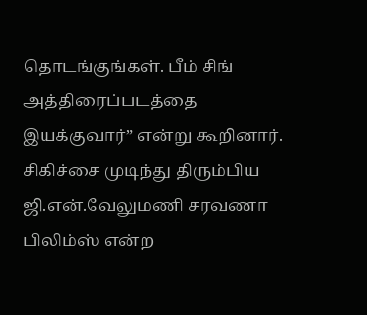தொடங்குங்கள். பீம் சிங் அத்திரைப்படத்தை இயக்குவார்” என்று கூறினார்.
சிகிச்சை முடிந்து திரும்பிய ஜி.என்.வேலுமணி சரவணா பிலிம்ஸ் என்ற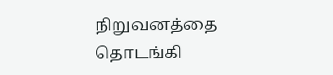நிறுவனத்தை தொடங்கி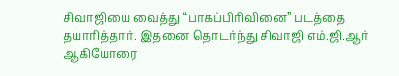சிவாஜியை வைத்து “பாகப்பிரிவினை” படத்தை தயாரித்தார். இதனை தொடர்ந்து சிவாஜி எம்.ஜி.ஆர் ஆகியோரை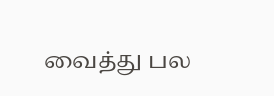வைத்து பல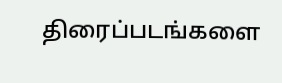திரைப்படங்களை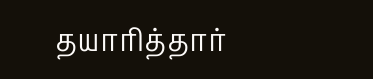தயாரித்தார்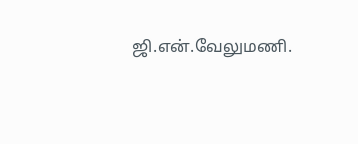ஜி.என்.வேலுமணி.